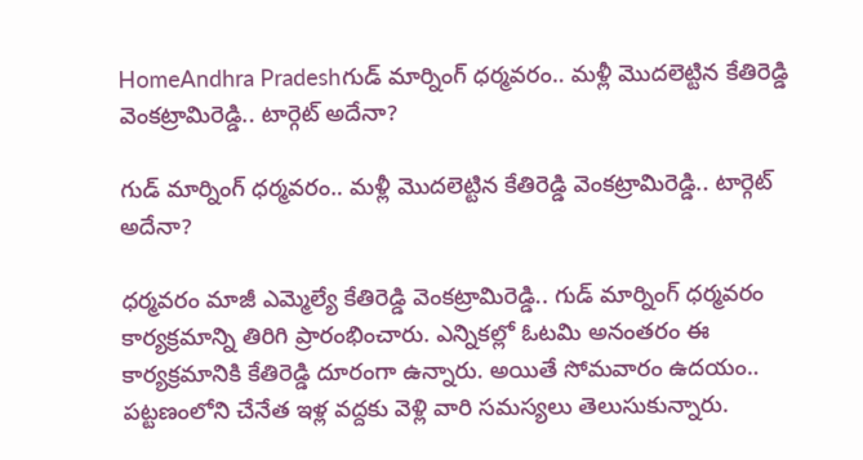HomeAndhra Pradeshగుడ్ మార్నింగ్ ధర్మవరం.. మళ్లీ మొదలెట్టిన కేతిరెడ్డి వెంకట్రామిరెడ్డి.. టార్గెట్ అదేనా?

గుడ్ మార్నింగ్ ధర్మవరం.. మళ్లీ మొదలెట్టిన కేతిరెడ్డి వెంకట్రామిరెడ్డి.. టార్గెట్ అదేనా?

ధర్మవరం మాజీ ఎమ్మెల్యే కేతిరెడ్డి వెంకట్రామిరెడ్డి.. గుడ్ మార్నింగ్ ధర్మవరం కార్యక్రమాన్ని తిరిగి ప్రారంభించారు. ఎన్నికల్లో ఓటమి అనంతరం ఈ కార్యక్రమానికి కేతిరెడ్డి దూరంగా ఉన్నారు. అయితే సోమవారం ఉదయం.. పట్టణంలోని చేనేత ఇళ్ల వద్దకు వెళ్లి వారి సమస్యలు తెలుసుకున్నారు.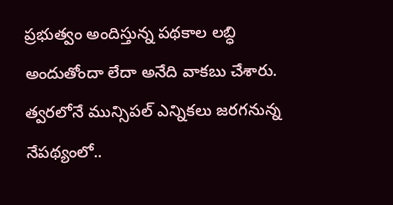ప్రభుత్వం అందిస్తున్న పథకాల లబ్ధి అందుతోందా లేదా అనేది వాకబు చేశారు. త్వరలోనే మున్సిపల్ ఎన్నికలు జరగనున్న నేపథ్యంలో..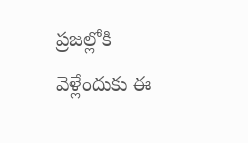ప్రజల్లోకి వెళ్లేందుకు ఈ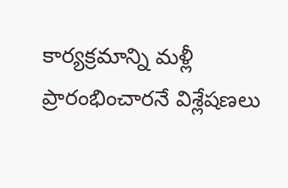కార్యక్రమాన్ని మళ్లీ ప్రారంభించారనే విశ్లేషణలు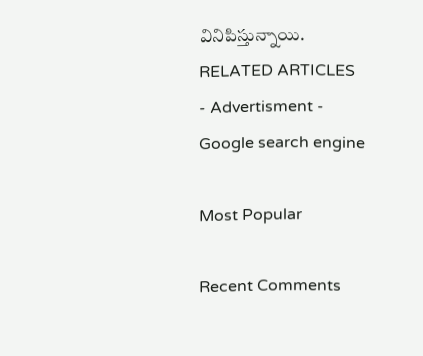వినిపిస్తున్నాయి.
RELATED ARTICLES
- Advertisment -
Google search engine

Most Popular

Recent Comments